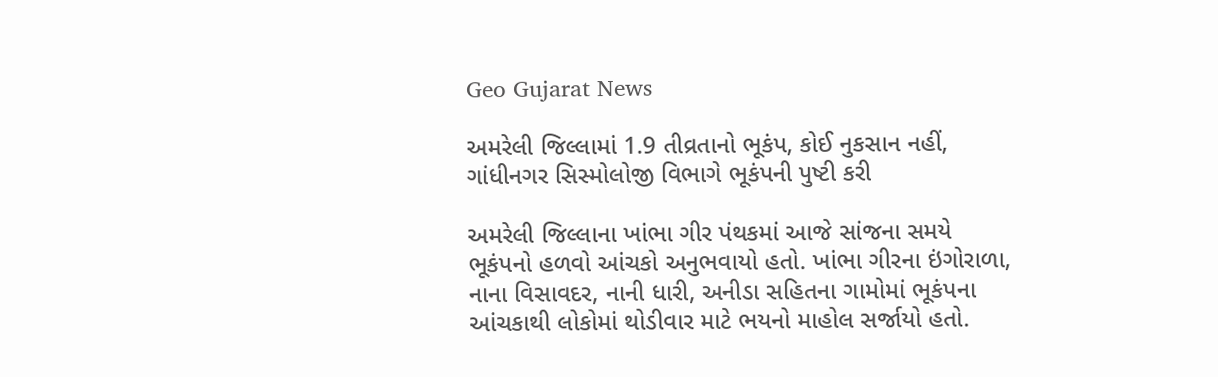Geo Gujarat News

અમરેલી જિલ્લામાં 1.9 તીવ્રતાનો ભૂકંપ, કોઈ નુકસાન નહીં, ગાંધીનગર સિસ્મોલોજી વિભાગે ભૂકંપની પુષ્ટી કરી

અમરેલી જિલ્લાના ખાંભા ગીર પંથકમાં આજે સાંજના સમયે ભૂકંપનો હળવો આંચકો અનુભવાયો હતો. ખાંભા ગીરના ઇંગોરાળા, નાના વિસાવદર, નાની ધારી, અનીડા સહિતના ગામોમાં ભૂકંપના આંચકાથી લોકોમાં થોડીવાર માટે ભયનો માહોલ સર્જાયો હતો.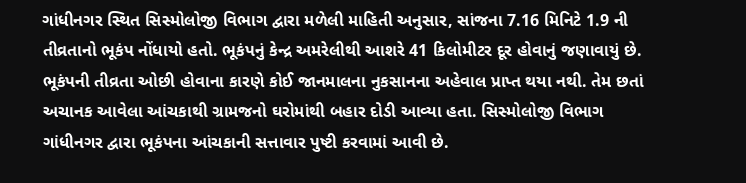ગાંધીનગર સ્થિત સિસ્મોલોજી વિભાગ દ્વારા મળેલી માહિતી અનુસાર, સાંજના 7.16 મિનિટે 1.9 ની તીવ્રતાનો ભૂકંપ નોંધાયો હતો. ભૂકંપનું કેન્દ્ર અમરેલીથી આશરે 41 કિલોમીટર દૂર હોવાનું જણાવાયું છે. ભૂકંપની તીવ્રતા ઓછી હોવાના કારણે કોઈ જાનમાલના નુકસાનના અહેવાલ પ્રાપ્ત થયા નથી. તેમ છતાં અચાનક આવેલા આંચકાથી ગ્રામજનો ઘરોમાંથી બહાર દોડી આવ્યા હતા. સિસ્મોલોજી વિભાગ ગાંધીનગર દ્વારા ભૂકંપના આંચકાની સત્તાવાર પુષ્ટી કરવામાં આવી છે.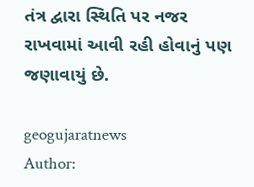તંત્ર દ્વારા સ્થિતિ પર નજર રાખવામાં આવી રહી હોવાનું પણ જણાવાયું છે.

geogujaratnews
Author: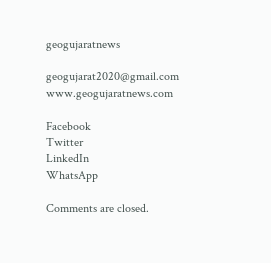geogujaratnews

geogujarat2020@gmail.com www.geogujaratnews.com

Facebook
Twitter
LinkedIn
WhatsApp

Comments are closed.